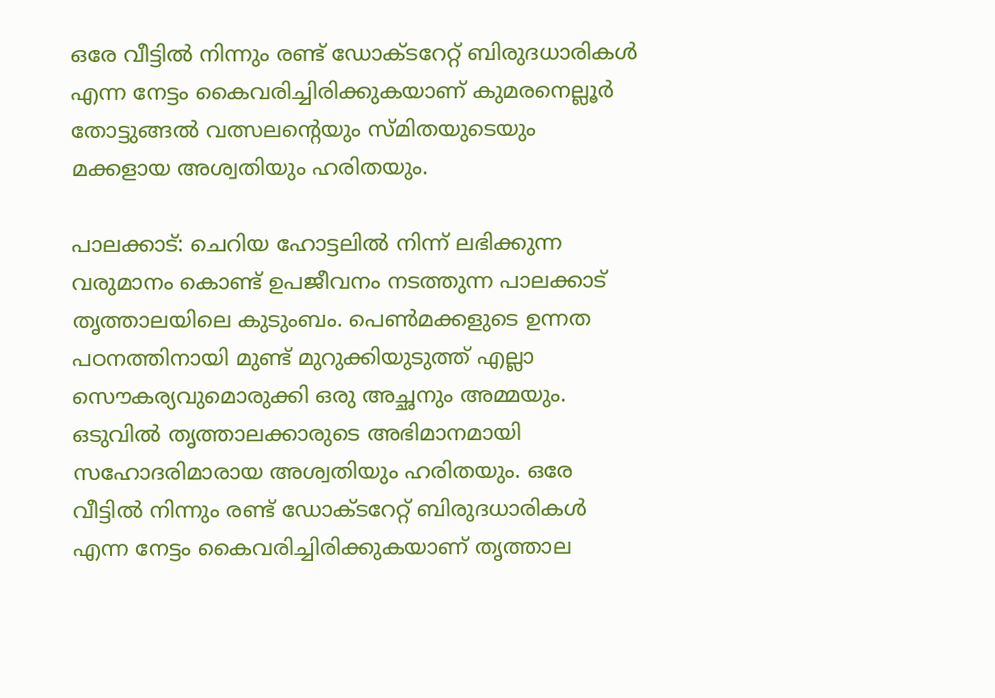ഒരേ വീട്ടിൽ നിന്നും രണ്ട് ഡോക്ടറേറ്റ് ബിരുദധാരികൾ എന്ന നേട്ടം കൈവരിച്ചിരിക്കുകയാണ് കുമരനെല്ലൂർ തോട്ടുങ്ങൽ വത്സലൻ്റെയും സ്മിതയുടെയും മക്കളായ അശ്വതിയും ഹരിതയും.

പാലക്കാട്: ചെറിയ ഹോട്ടലിൽ നിന്ന് ലഭിക്കുന്ന വരുമാനം കൊണ്ട് ഉപജീവനം നടത്തുന്ന പാലക്കാട് തൃത്താലയിലെ കുടുംബം. പെൺമക്കളുടെ ഉന്നത പഠനത്തിനായി മുണ്ട് മുറുക്കിയുടുത്ത് എല്ലാ സൌകര്യവുമൊരുക്കി ഒരു അച്ഛനും അമ്മയും. ഒടുവിൽ തൃത്താലക്കാരുടെ അഭിമാനമായി സഹോദരിമാരായ അശ്വതിയും ഹരിതയും. ഒരേ വീട്ടിൽ നിന്നും രണ്ട് ഡോക്ടറേറ്റ് ബിരുദധാരികൾ എന്ന നേട്ടം കൈവരിച്ചിരിക്കുകയാണ് തൃത്താല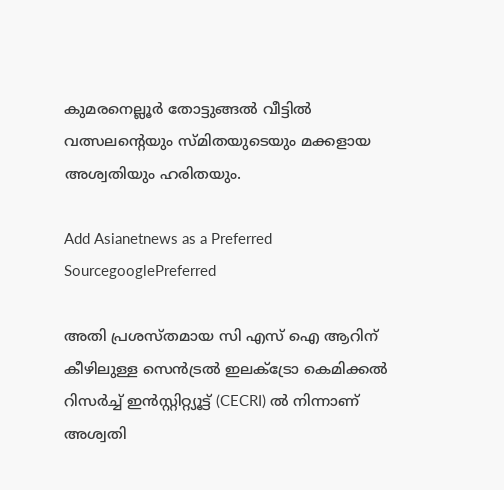കുമരനെല്ലൂർ തോട്ടുങ്ങൽ വീട്ടിൽ വത്സലൻ്റെയും സ്മിതയുടെയും മക്കളായ അശ്വതിയും ഹരിതയും.

Add Asianetnews as a Preferred SourcegooglePreferred

അതി പ്രശസ്തമായ സി എസ് ഐ ആറിന് കീഴിലുള്ള സെൻട്രൽ ഇലക്ട്രോ കെമിക്കൽ റിസർച്ച് ഇൻസ്റ്റിറ്റ്യൂട്ട് (CECRI) ൽ നിന്നാണ് അശ്വതി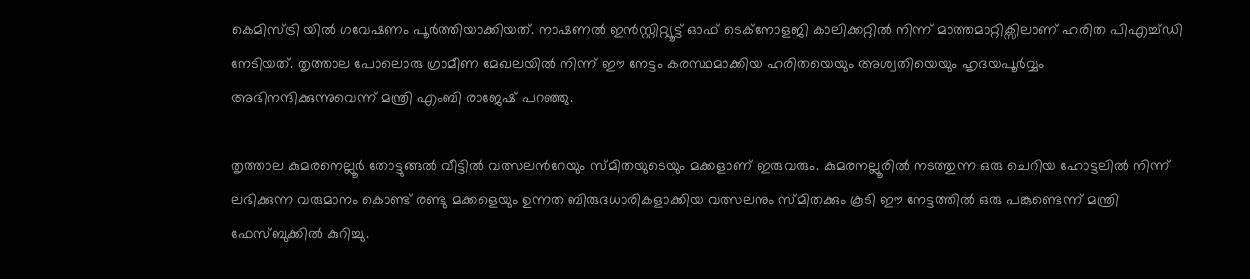കെമിസ്ട്രി യിൽ ഗവേഷണം പൂർത്തിയാക്കിയത്. നാഷണൽ ഇൻസ്റ്റിറ്റ്യൂട്ട് ഓഫ് ടെക്നോളജി കാലിക്കറ്റിൽ നിന്ന് മാത്തമാറ്റിക്സിലാണ് ഹരിത പിഎച്ച്ഡി നേടിയത്. തൃത്താല പോലൊരു ഗ്രാമീണ മേഖലയിൽ നിന്ന് ഈ നേട്ടം കരസ്ഥമാക്കിയ ഹരിതയെയും അശ്വതിയെയും ഹൃദയപൂർവ്വം അഭിനന്ദിക്കുന്നുവെന്ന് മന്ത്രി എംബി രാജേഷ് പറഞ്ഞു.

തൃത്താല കുമരനെല്ലൂർ തോട്ടുങ്ങൽ വീട്ടിൽ വത്സലന്‍റേയും സ്മിതയുടെയും മക്കളാണ് ഇരുവരും. കുമരനല്ലൂരിൽ നടത്തുന്ന ഒരു ചെറിയ ഹോട്ടലിൽ നിന്ന് ലഭിക്കുന്ന വരുമാനം കൊണ്ട് രണ്ടു മക്കളെയും ഉന്നത ബിരുദധാരികളാക്കിയ വത്സലനും സ്മിതക്കും കൂടി ഈ നേട്ടത്തിൽ ഒരു പങ്കുണ്ടെന്ന് മന്ത്രി ഫേസ്ബുക്കിൽ കുറിച്ചു.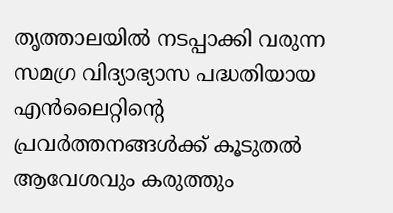തൃത്താലയിൽ നടപ്പാക്കി വരുന്ന സമഗ്ര വിദ്യാഭ്യാസ പദ്ധതിയായ എൻലൈറ്റിന്റെ പ്രവർത്തനങ്ങൾക്ക് കൂടുതൽ ആവേശവും കരുത്തും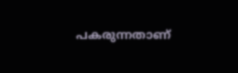പകരുന്നതാണ്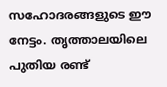സഹോദരങ്ങളുടെ ഈ നേട്ടം. തൃത്താലയിലെ പുതിയ രണ്ട്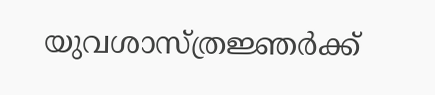യുവശാസ്ത്രജ്ഞർക്ക്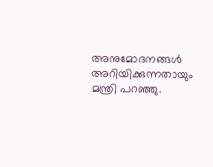അനുമോദനങ്ങൾ അറിയിക്കുന്നതായും മന്ത്രി പറഞ്ഞു.